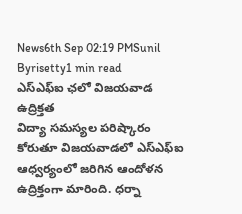News6th Sep 02:19 PMSunil Byrisetty1 min read
ఎస్ఎఫ్ఐ ఛలో విజయవాడ ఉద్రిక్తత
విద్యా సమస్యల పరిష్కారం కోరుతూ విజయవాడలో ఎస్ఎఫ్ఐ ఆధ్వర్యంలో జరిగిన ఆందోళన ఉద్రిక్తంగా మారింది. ధర్నా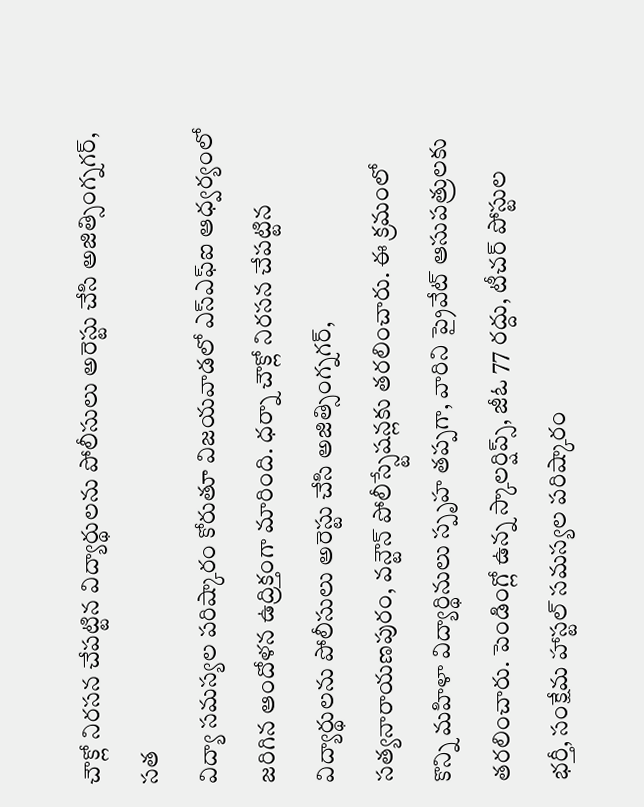చౌక్లో నిరసన చేపట్టిన విద్యార్థులను పోలీసులు అరెస్టు చేసి అజిత్సింగ్నగర్, సత
విద్యా సమస్యల పరిష్కారం కోరుతూ విజయవాడలో ఎస్ఎఫ్ఐ ఆధ్వర్యంలో జరిగిన ఆందోళన ఉద్రిక్తంగా మారింది. ధర్నా చౌక్లో నిరసన చేపట్టిన విద్యార్థులను పోలీసులు అరెస్టు చేసి అజిత్సింగ్నగర్, సత్యనారాయణపురం, వన్టౌన్ పోలీస్స్టేషన్లకు తరలించారు. ఈ క్రమంలో కొన్ని మహిళా విద్యార్థినులు స్పృహ తప్పగా, వారిని ప్రైవేట్ ఆసుపత్రులకు తరలించారు. పెండింగ్లో ఉన్న స్కాలర్షిప్స్, జీఓ 77 రద్దు, టీచర్ పోస్టుల భర్తీ, సంక్షేమ హాస్టల్ సమస్యల పరిష్కారం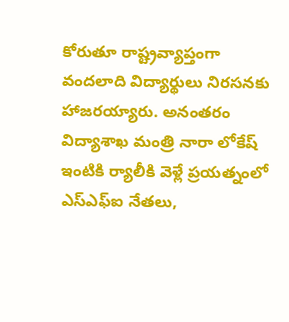కోరుతూ రాష్ట్రవ్యాప్తంగా వందలాది విద్యార్థులు నిరసనకు హాజరయ్యారు. అనంతరం విద్యాశాఖ మంత్రి నారా లోకేష్ ఇంటికి ర్యాలీకి వెళ్లే ప్రయత్నంలో ఎస్ఎఫ్ఐ నేతలు,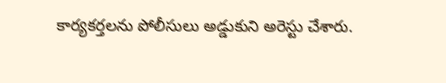కార్యకర్తలను పోలీసులు అడ్డుకుని అరెస్టు చేశారు.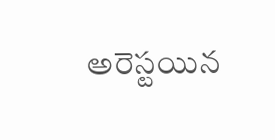అరెస్టయిన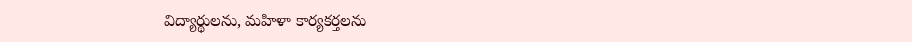విద్యార్థులను, మహిళా కార్యకర్తలను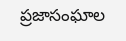ప్రజాసంఘాల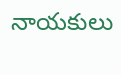నాయకులు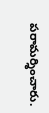పరామర్శించారు.